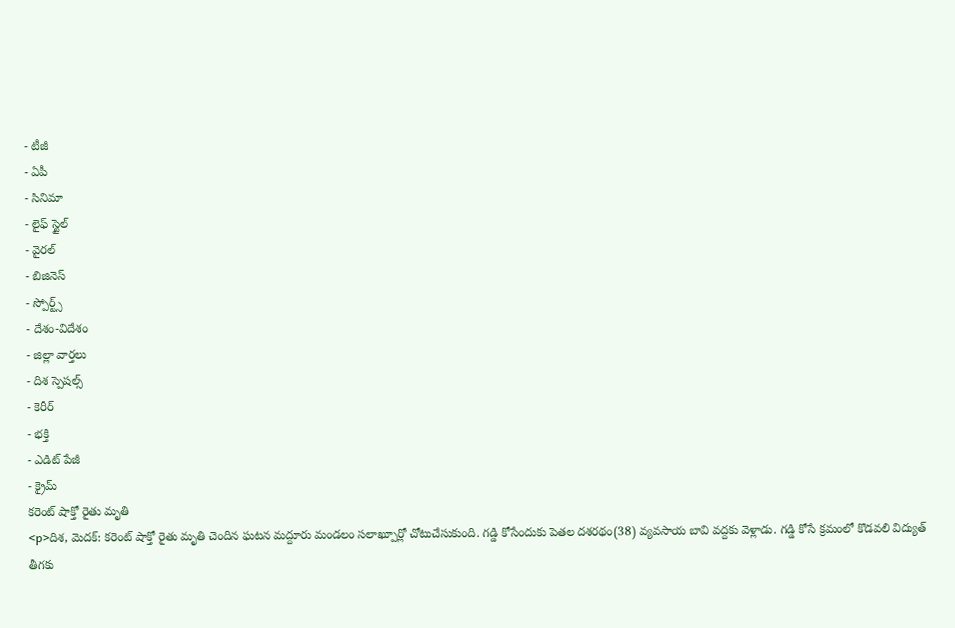- టీజీ
- ఏపీ
- సినిమా
- లైఫ్ స్టైల్
- వైరల్
- బిజినెస్
- స్పోర్ట్స్
- దేశం-విదేశం
- జిల్లా వార్తలు
- దిశ స్పెషల్స్
- కెరీర్
- భక్తి
- ఎడిట్ పేజీ
- క్రైమ్
కరెంట్ షాక్తో రైతు మృతి
<p>దిశ, మెదక్: కరెంట్ షాక్తో రైతు మృతి చెందిన ఘటన మద్దూరు మండలం సలాఖ్పూర్లో చోటుచేసుకుంది. గడ్డి కోసేందుకు పెతల దశరథం(38) వ్యవసాయ బావి వద్దకు వెళ్లాడు. గడ్డి కోసే క్రమంలో కొడవలి విద్యుత్ తీగకు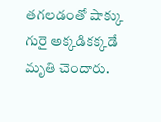తగలడంతో షాక్కు గురై అక్కడికక్కడే మృతి చెందారు.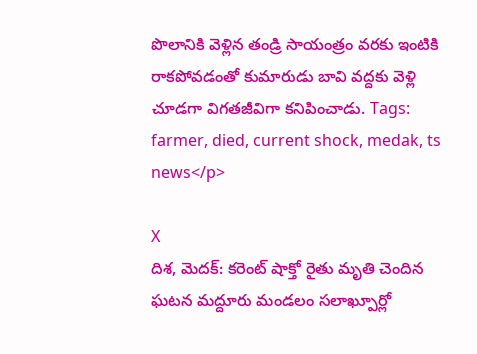పొలానికి వెళ్లిన తండ్రి సాయంత్రం వరకు ఇంటికి రాకపోవడంతో కుమారుడు బావి వద్దకు వెళ్లి చూడగా విగతజీవిగా కనిపించాడు. Tags: farmer, died, current shock, medak, ts news</p>

X
దిశ, మెదక్: కరెంట్ షాక్తో రైతు మృతి చెందిన ఘటన మద్దూరు మండలం సలాఖ్పూర్లో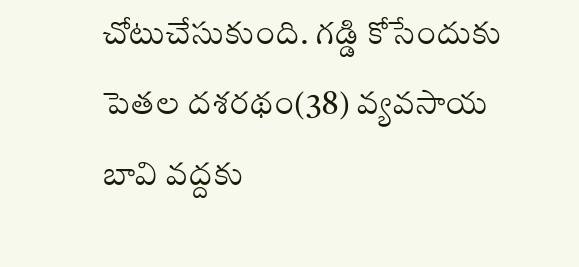చోటుచేసుకుంది. గడ్డి కోసేందుకు పెతల దశరథం(38) వ్యవసాయ బావి వద్దకు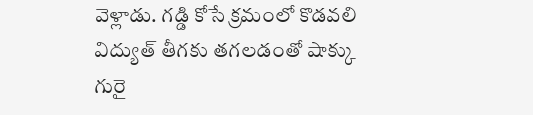వెళ్లాడు. గడ్డి కోసే క్రమంలో కొడవలి విద్యుత్ తీగకు తగలడంతో షాక్కు గురై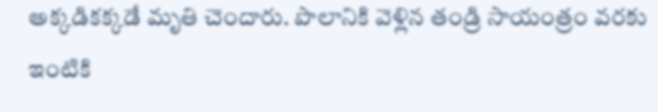అక్కడికక్కడే మృతి చెందారు. పొలానికి వెళ్లిన తండ్రి సాయంత్రం వరకు ఇంటికి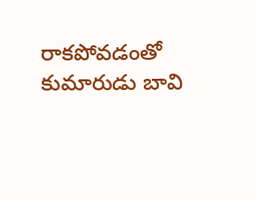రాకపోవడంతో కుమారుడు బావి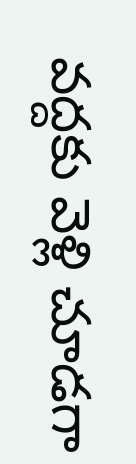వద్దకు వెళ్లి చూడగా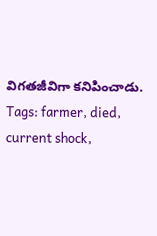విగతజీవిగా కనిపించాడు.
Tags: farmer, died, current shock,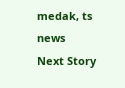medak, ts news
Next Story